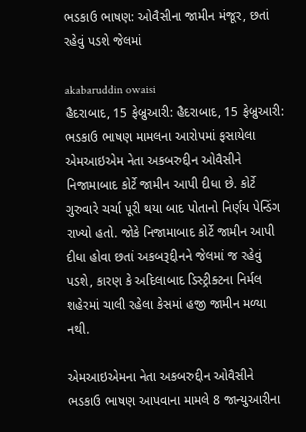ભડકાઉ ભાષણ: ઓવૈસીના જામીન મંજૂર, છતાં રહેવું પડશે જેલમાં

akabaruddin owaisi
હૈદરાબાદ, 15 ફેબ્રુઆરી: હૈદરાબાદ, 15 ફેબ્રુઆરી: ભડકાઉ ભાષણ મામલના આરોપમાં ફસાયેલા એમઆઇએમ નેતા અકબરુદ્દીન ઓવૈસીને નિજામાબાદ કોર્ટે જામીન આપી દીધા છે. કોર્ટે ગુરુવારે ચર્ચા પૂરી થયા બાદ પોતાનો નિર્ણય પેન્ડિંગ રાખ્યો હતો. જોકે નિજામાબાદ કોર્ટે જામીન આપી દીધા હોવા છતાં અકબરૂદ્દીનને જેલમાં જ રહેવું પડશે, કારણ કે અદિલાબાદ ડિસ્ટ્રીક્ટના નિર્મલ શહેરમાં ચાલી રહેલા કેસમાં હજી જામીન મળ્યા નથી.

એમઆઇએમના નેતા અકબરુદ્દીન ઓવૈસીને ભડકાઉ ભાષણ આપવાના મામલે 8 જાન્યુઆરીના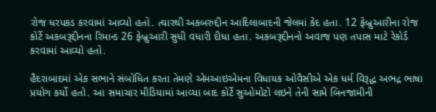રોજ ધરપકડ કરવામાં આવ્યો હતો. ત્યારથી અકબરુદ્દીન આદિલાબાદની જેલમાં કેદ હતા. 12 ફેબ્રુઆરીના રોજ કોર્ટે અકબરૂદ્દીનના રિમાન્ડ 26 ફેબ્રુઆરી સુધી વધારી દીધા હતા. અકબરૂદ્દીનનો અવાજ પણ તપાસ માટે રેકોર્ડ કરવામાં આવ્યો હતો.

હૈદરાબાદમાં એક સભાને સંબોધિત કરતા તેમણે એમઆઇએમના વિધાયક ઓવૈસીએ એક ધર્મ વિરૂદ્ધ અભદ્ર ભાષા પ્રયોગ કર્યો હતો. આ સમાચાર મીડિયામાં આવ્યા બાદ કોર્ટે સુઓમોટો લઇને તેની સામે બિનજામીની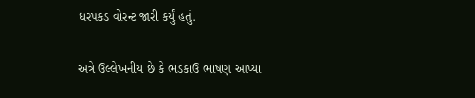ધરપકડ વોરન્ટ જારી કર્યું હતું.

અત્રે ઉલ્લેખનીય છે કે ભડકાઉ ભાષણ આપ્યા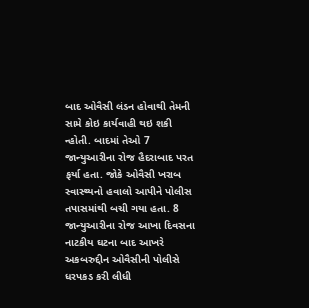બાદ ઓવૈસી લંડન હોવાથી તેમની સામે કોઇ કાર્યવાહી થઇ શકી ન્હોતી. બાદમાં તેઓ 7 જાન્યુઆરીના રોજ હૈદરાબાદ પરત ફર્યા હતા. જોકે ઓવૈસી ખરાબ સ્વાસ્થ્યનો હવાલો આપીને પોલીસ તપાસમાંથી બચી ગયા હતા. 8 જાન્યુઆરીના રોજ આખા દિવસના નાટકીય ઘટના બાદ આખરે અકબરુદ્દીન ઓવૈસીની પોલીસે ધરપકડ કરી લીધી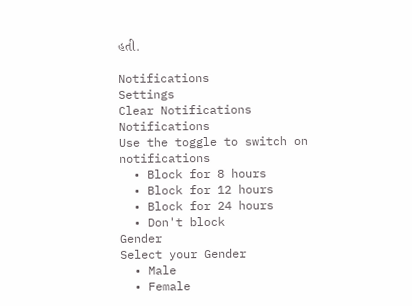હતી.

Notifications
Settings
Clear Notifications
Notifications
Use the toggle to switch on notifications
  • Block for 8 hours
  • Block for 12 hours
  • Block for 24 hours
  • Don't block
Gender
Select your Gender
  • Male
  • Female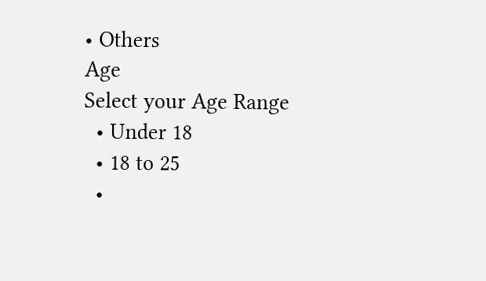• Others
Age
Select your Age Range
  • Under 18
  • 18 to 25
  •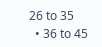26 to 35
  • 36 to 45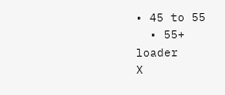• 45 to 55
  • 55+
loader
X